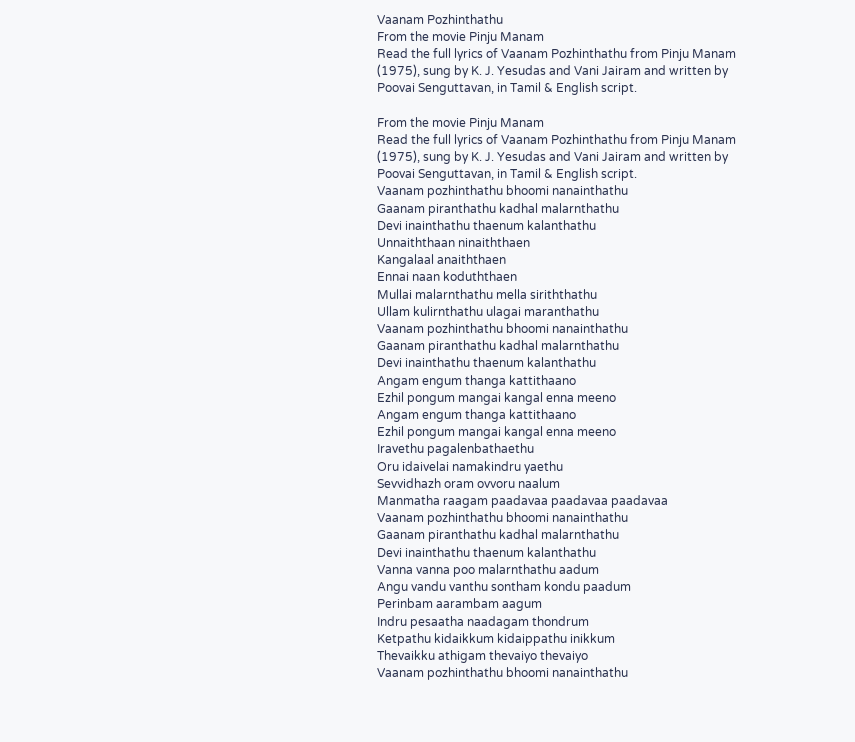Vaanam Pozhinthathu
From the movie Pinju Manam
Read the full lyrics of Vaanam Pozhinthathu from Pinju Manam (1975), sung by K. J. Yesudas and Vani Jairam and written by Poovai Senguttavan, in Tamil & English script.

From the movie Pinju Manam
Read the full lyrics of Vaanam Pozhinthathu from Pinju Manam (1975), sung by K. J. Yesudas and Vani Jairam and written by Poovai Senguttavan, in Tamil & English script.
Vaanam pozhinthathu bhoomi nanainthathu
Gaanam piranthathu kadhal malarnthathu
Devi inainthathu thaenum kalanthathu
Unnaiththaan ninaiththaen
Kangalaal anaiththaen
Ennai naan koduththaen
Mullai malarnthathu mella siriththathu
Ullam kulirnthathu ulagai maranthathu
Vaanam pozhinthathu bhoomi nanainthathu
Gaanam piranthathu kadhal malarnthathu
Devi inainthathu thaenum kalanthathu
Angam engum thanga kattithaano
Ezhil pongum mangai kangal enna meeno
Angam engum thanga kattithaano
Ezhil pongum mangai kangal enna meeno
Iravethu pagalenbathaethu
Oru idaivelai namakindru yaethu
Sevvidhazh oram ovvoru naalum
Manmatha raagam paadavaa paadavaa paadavaa
Vaanam pozhinthathu bhoomi nanainthathu
Gaanam piranthathu kadhal malarnthathu
Devi inainthathu thaenum kalanthathu
Vanna vanna poo malarnthathu aadum
Angu vandu vanthu sontham kondu paadum
Perinbam aarambam aagum
Indru pesaatha naadagam thondrum
Ketpathu kidaikkum kidaippathu inikkum
Thevaikku athigam thevaiyo thevaiyo
Vaanam pozhinthathu bhoomi nanainthathu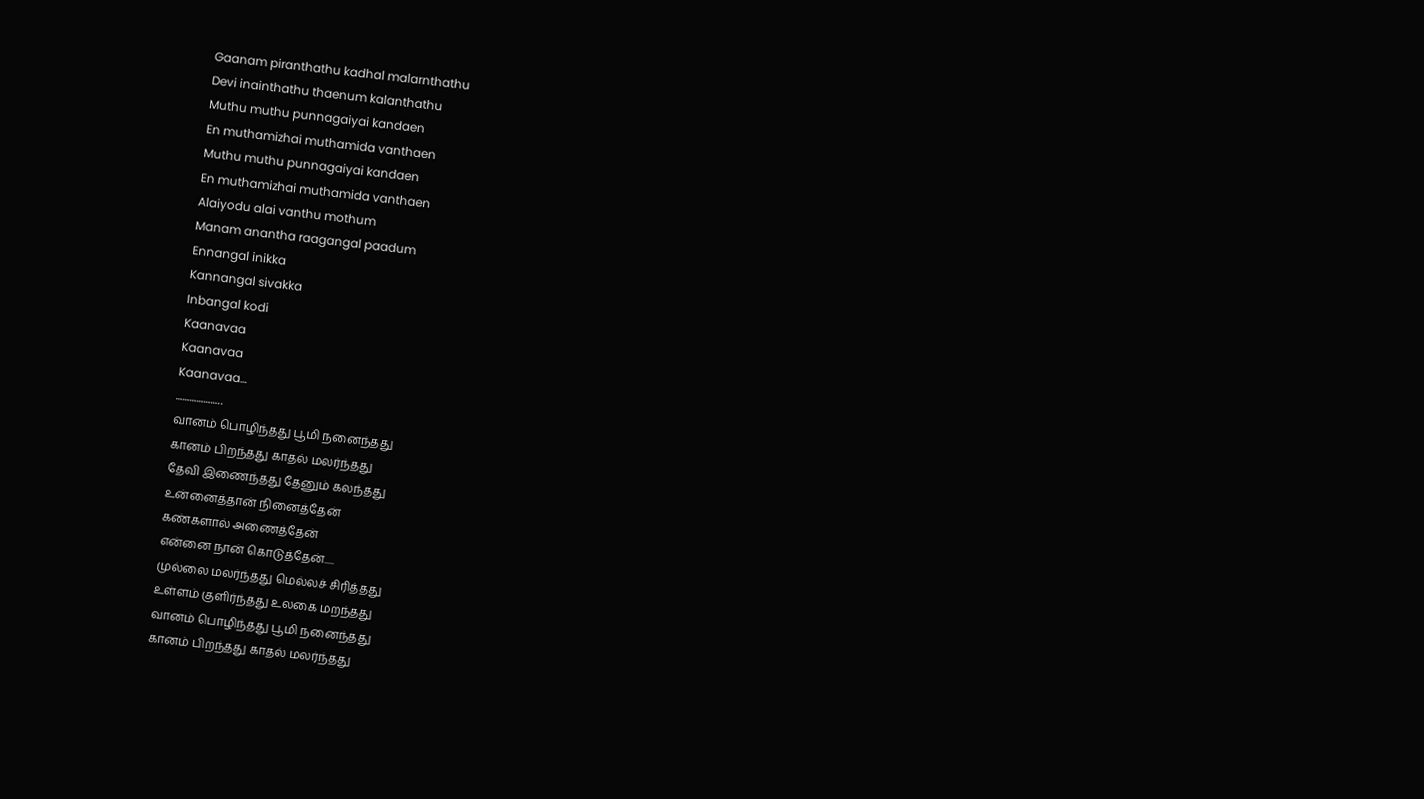Gaanam piranthathu kadhal malarnthathu
Devi inainthathu thaenum kalanthathu
Muthu muthu punnagaiyai kandaen
En muthamizhai muthamida vanthaen
Muthu muthu punnagaiyai kandaen
En muthamizhai muthamida vanthaen
Alaiyodu alai vanthu mothum
Manam anantha raagangal paadum
Ennangal inikka
Kannangal sivakka
Inbangal kodi
Kaanavaa
Kaanavaa
Kaanavaa…
………………..
வானம் பொழிந்தது பூமி நனைந்தது
கானம் பிறந்தது காதல் மலர்ந்தது
தேவி இணைந்தது தேனும் கலந்தது
உன்னைத்தான் நினைத்தேன்
கண்களால் அணைத்தேன்
என்னை நான் கொடுத்தேன்.....
முல்லை மலர்ந்தது மெல்லச் சிரித்தது
உள்ளம் குளிர்ந்தது உலகை மறந்தது
வானம் பொழிந்தது பூமி நனைந்தது
கானம் பிறந்தது காதல் மலர்ந்தது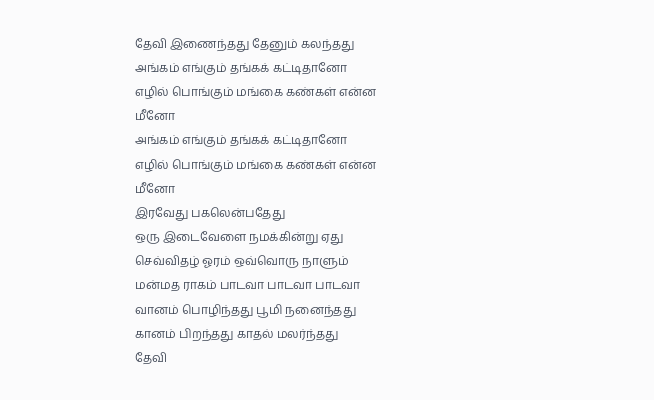தேவி இணைந்தது தேனும் கலந்தது
அங்கம் எங்கும் தங்கக் கட்டிதானோ
எழில் பொங்கும் மங்கை கண்கள் என்ன மீனோ
அங்கம் எங்கும் தங்கக் கட்டிதானோ
எழில் பொங்கும் மங்கை கண்கள் என்ன மீனோ
இரவேது பகலென்பதேது
ஒரு இடைவேளை நமக்கின்று ஏது
செவ்விதழ் ஓரம் ஒவ்வொரு நாளும்
மன்மத ராகம் பாடவா பாடவா பாடவா
வானம் பொழிந்தது பூமி நனைந்தது
கானம் பிறந்தது காதல் மலர்ந்தது
தேவி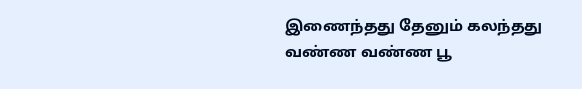இணைந்தது தேனும் கலந்தது
வண்ண வண்ண பூ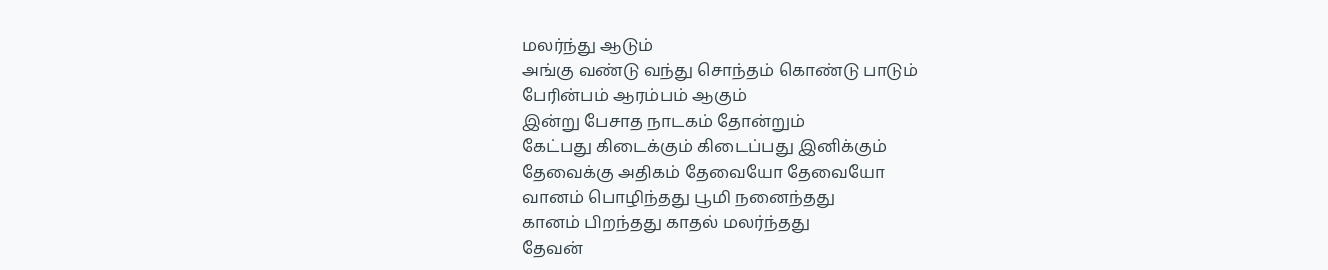மலர்ந்து ஆடும்
அங்கு வண்டு வந்து சொந்தம் கொண்டு பாடும்
பேரின்பம் ஆரம்பம் ஆகும்
இன்று பேசாத நாடகம் தோன்றும்
கேட்பது கிடைக்கும் கிடைப்பது இனிக்கும்
தேவைக்கு அதிகம் தேவையோ தேவையோ
வானம் பொழிந்தது பூமி நனைந்தது
கானம் பிறந்தது காதல் மலர்ந்தது
தேவன்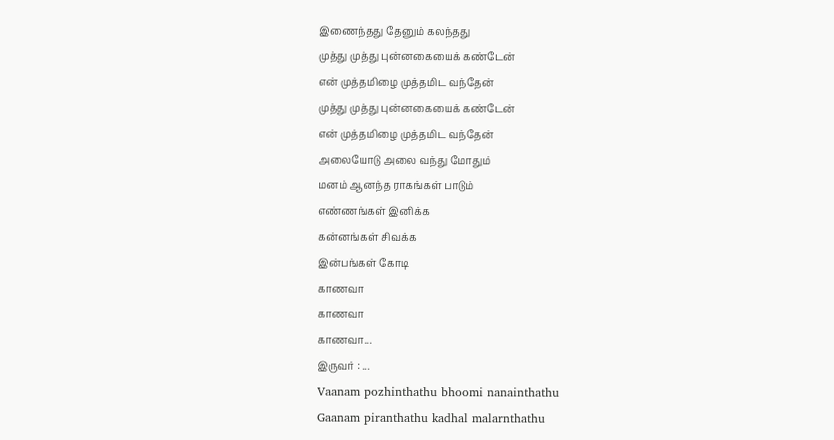இணைந்தது தேனும் கலந்தது
முத்து முத்து புன்னகையைக் கண்டேன்
என் முத்தமிழை முத்தமிட வந்தேன்
முத்து முத்து புன்னகையைக் கண்டேன்
என் முத்தமிழை முத்தமிட வந்தேன்
அலையோடு அலை வந்து மோதும்
மனம் ஆனந்த ராகங்கள் பாடும்
எண்ணங்கள் இனிக்க
கன்னங்கள் சிவக்க
இன்பங்கள் கோடி
காணவா
காணவா
காணவா...
இருவர் : ...
Vaanam pozhinthathu bhoomi nanainthathu
Gaanam piranthathu kadhal malarnthathu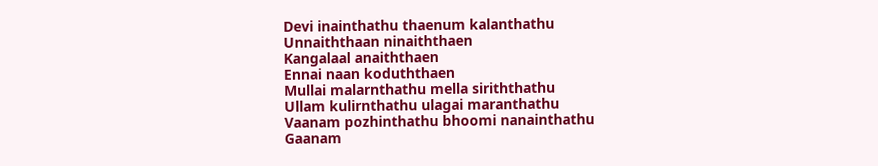Devi inainthathu thaenum kalanthathu
Unnaiththaan ninaiththaen
Kangalaal anaiththaen
Ennai naan koduththaen
Mullai malarnthathu mella siriththathu
Ullam kulirnthathu ulagai maranthathu
Vaanam pozhinthathu bhoomi nanainthathu
Gaanam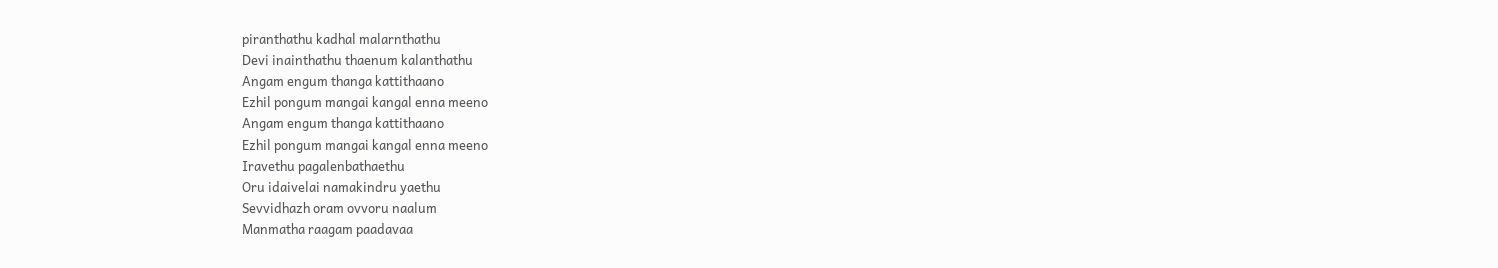piranthathu kadhal malarnthathu
Devi inainthathu thaenum kalanthathu
Angam engum thanga kattithaano
Ezhil pongum mangai kangal enna meeno
Angam engum thanga kattithaano
Ezhil pongum mangai kangal enna meeno
Iravethu pagalenbathaethu
Oru idaivelai namakindru yaethu
Sevvidhazh oram ovvoru naalum
Manmatha raagam paadavaa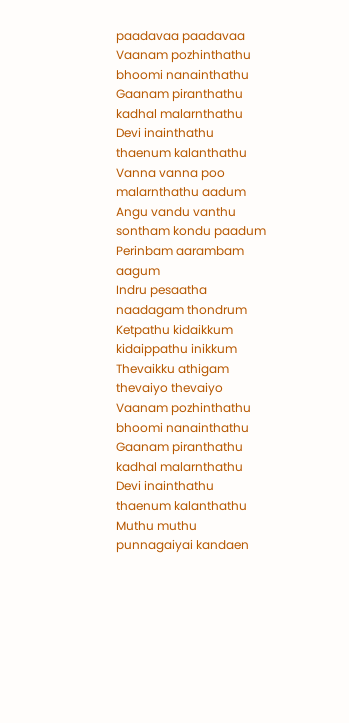paadavaa paadavaa
Vaanam pozhinthathu bhoomi nanainthathu
Gaanam piranthathu kadhal malarnthathu
Devi inainthathu thaenum kalanthathu
Vanna vanna poo malarnthathu aadum
Angu vandu vanthu sontham kondu paadum
Perinbam aarambam aagum
Indru pesaatha naadagam thondrum
Ketpathu kidaikkum kidaippathu inikkum
Thevaikku athigam thevaiyo thevaiyo
Vaanam pozhinthathu bhoomi nanainthathu
Gaanam piranthathu kadhal malarnthathu
Devi inainthathu thaenum kalanthathu
Muthu muthu punnagaiyai kandaen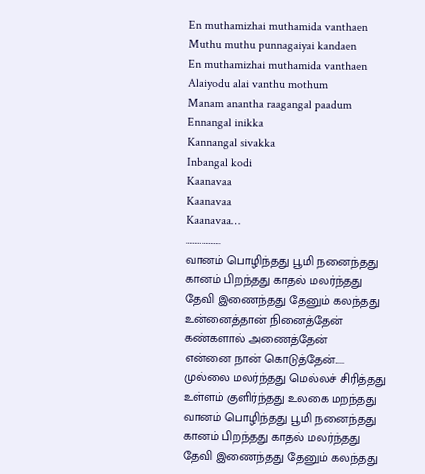En muthamizhai muthamida vanthaen
Muthu muthu punnagaiyai kandaen
En muthamizhai muthamida vanthaen
Alaiyodu alai vanthu mothum
Manam anantha raagangal paadum
Ennangal inikka
Kannangal sivakka
Inbangal kodi
Kaanavaa
Kaanavaa
Kaanavaa…
………………..
வானம் பொழிந்தது பூமி நனைந்தது
கானம் பிறந்தது காதல் மலர்ந்தது
தேவி இணைந்தது தேனும் கலந்தது
உன்னைத்தான் நினைத்தேன்
கண்களால் அணைத்தேன்
என்னை நான் கொடுத்தேன்.....
முல்லை மலர்ந்தது மெல்லச் சிரித்தது
உள்ளம் குளிர்ந்தது உலகை மறந்தது
வானம் பொழிந்தது பூமி நனைந்தது
கானம் பிறந்தது காதல் மலர்ந்தது
தேவி இணைந்தது தேனும் கலந்தது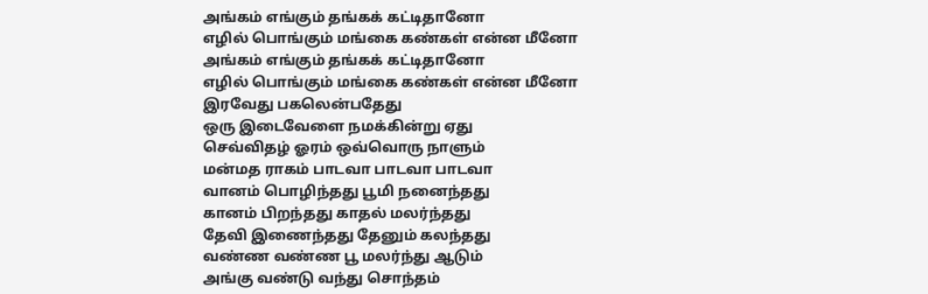அங்கம் எங்கும் தங்கக் கட்டிதானோ
எழில் பொங்கும் மங்கை கண்கள் என்ன மீனோ
அங்கம் எங்கும் தங்கக் கட்டிதானோ
எழில் பொங்கும் மங்கை கண்கள் என்ன மீனோ
இரவேது பகலென்பதேது
ஒரு இடைவேளை நமக்கின்று ஏது
செவ்விதழ் ஓரம் ஒவ்வொரு நாளும்
மன்மத ராகம் பாடவா பாடவா பாடவா
வானம் பொழிந்தது பூமி நனைந்தது
கானம் பிறந்தது காதல் மலர்ந்தது
தேவி இணைந்தது தேனும் கலந்தது
வண்ண வண்ண பூ மலர்ந்து ஆடும்
அங்கு வண்டு வந்து சொந்தம்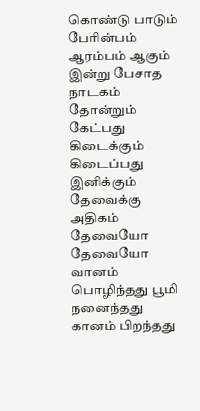கொண்டு பாடும்
பேரின்பம் ஆரம்பம் ஆகும்
இன்று பேசாத நாடகம் தோன்றும்
கேட்பது கிடைக்கும் கிடைப்பது இனிக்கும்
தேவைக்கு அதிகம் தேவையோ தேவையோ
வானம் பொழிந்தது பூமி நனைந்தது
கானம் பிறந்தது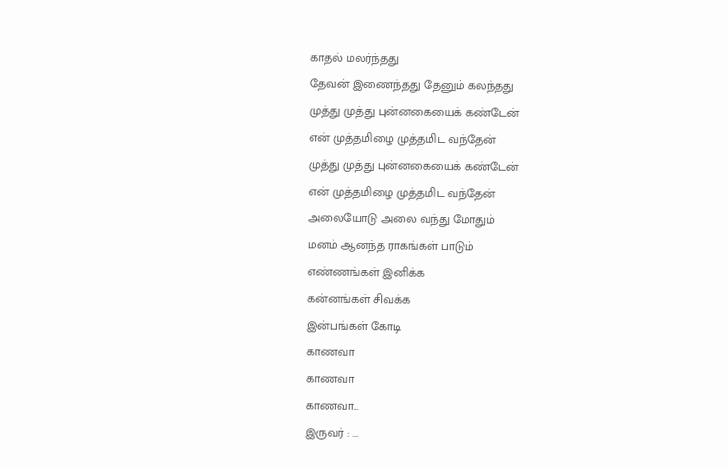காதல் மலர்ந்தது
தேவன் இணைந்தது தேனும் கலந்தது
முத்து முத்து புன்னகையைக் கண்டேன்
என் முத்தமிழை முத்தமிட வந்தேன்
முத்து முத்து புன்னகையைக் கண்டேன்
என் முத்தமிழை முத்தமிட வந்தேன்
அலையோடு அலை வந்து மோதும்
மனம் ஆனந்த ராகங்கள் பாடும்
எண்ணங்கள் இனிக்க
கன்னங்கள் சிவக்க
இன்பங்கள் கோடி
காணவா
காணவா
காணவா...
இருவர் : ...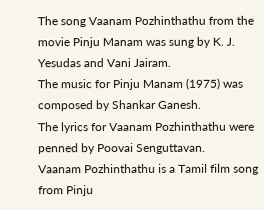The song Vaanam Pozhinthathu from the movie Pinju Manam was sung by K. J. Yesudas and Vani Jairam.
The music for Pinju Manam (1975) was composed by Shankar Ganesh.
The lyrics for Vaanam Pozhinthathu were penned by Poovai Senguttavan.
Vaanam Pozhinthathu is a Tamil film song from Pinju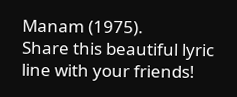Manam (1975).
Share this beautiful lyric line with your friends!